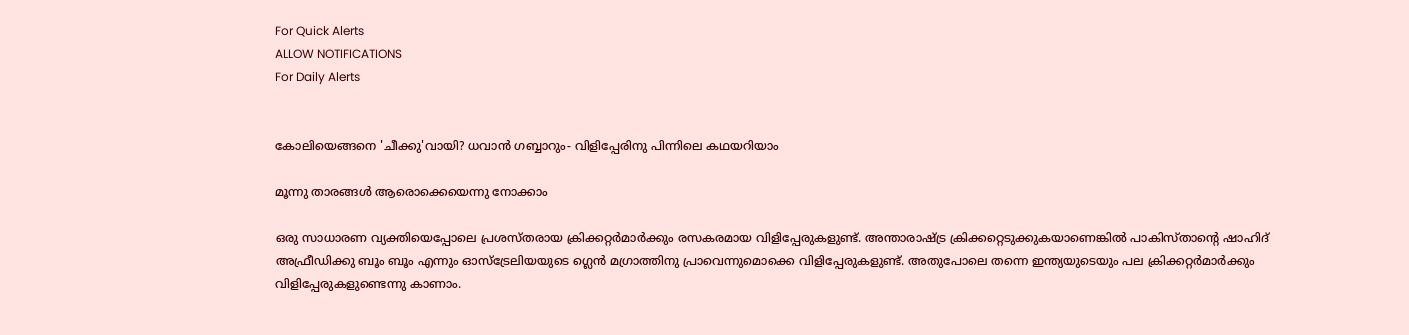For Quick Alerts
ALLOW NOTIFICATIONS
For Daily Alerts


കോലിയെങ്ങനെ 'ചീക്കു'വായി? ധവാന്‍ ഗബ്ബാറും- വിളിപ്പേരിനു പിന്നിലെ കഥയറിയാം

മൂന്നു താരങ്ങള്‍ ആരൊക്കെയെന്നു നോക്കാം

ഒരു സാധാരണ വ്യക്തിയെപ്പോലെ പ്രശസ്തരായ ക്രിക്കറ്റര്‍മാര്‍ക്കും രസകരമായ വിളിപ്പേരുകളുണ്ട്. അന്താരാഷ്ട്ര ക്രിക്കറ്റെടുക്കുകയാണെങ്കില്‍ പാകിസ്താന്റെ ഷാഹിദ് അഫ്രീഡിക്കു ബൂം ബൂം എന്നും ഓസ്‌ട്രേലിയയുടെ ഗ്ലെന്‍ മഗ്രാത്തിനു പ്രാവെന്നുമൊക്കെ വിളിപ്പേരുകളുണ്ട്. അതുപോലെ തന്നെ ഇന്ത്യയുടെയും പല ക്രിക്കറ്റര്‍മാര്‍ക്കും വിളിപ്പേരുകളുണ്ടെന്നു കാണാം.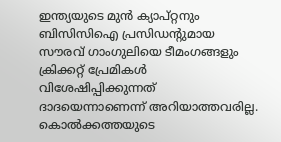ഇന്ത്യയുടെ മുന്‍ ക്യാപ്റ്റനും ബിസിസിഐ പ്രസിഡന്റുമായ സൗരവ് ഗാംഗുലിയെ ടീമംഗങ്ങളും ക്രിക്കറ്റ് പ്രേമികള്‍ വിശേഷിപ്പിക്കുന്നത് ദാദയെന്നാണെന്ന് അറിയാത്തവരില്ല. കൊല്‍ക്കത്തയുടെ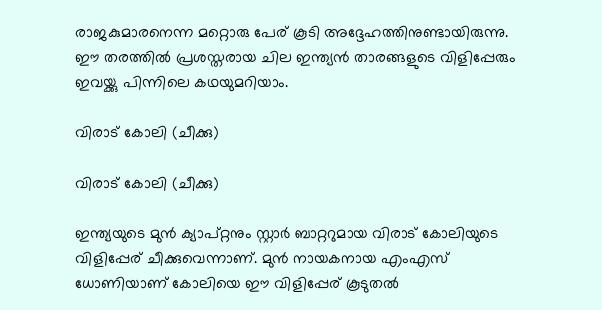രാജകുമാരനെന്ന മറ്റൊരു പേര് കൂടി അദ്ദേഹത്തിനുണ്ടായിരുന്നു. ഈ തരത്തില്‍ പ്രശസ്തരായ ചില ഇന്ത്യന്‍ താരങ്ങളുടെ വിളിപ്പേരും ഇവയ്ക്കു പിന്നിലെ കഥയുമറിയാം.

വിരാട് കോലി (ചീക്കു)

വിരാട് കോലി (ചീക്കു)

ഇന്ത്യയുടെ മുന്‍ ക്യാപ്റ്റനും സ്റ്റാര്‍ ബാറ്ററുമായ വിരാട് കോലിയുടെ വിളിപ്പേര് ചീക്കുവെന്നാണ്. മുന്‍ നായകനായ എംഎസ് ധോണിയാണ് കോലിയെ ഈ വിളിപ്പേര് കൂടുതല്‍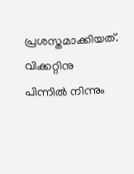പ്രശസ്തമാക്കിയത്. വിക്കറ്റിനു പിന്നില്‍ നിന്നും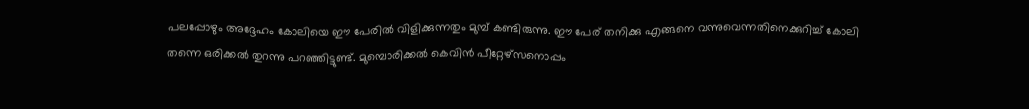പലപ്പോഴും അദ്ദേഹം കോലിയെ ഈ പേരില്‍ വിളിക്കുന്നതും മുമ്പ് കണ്ടിരുന്നു. ഈ പേര് തനിക്കു എങ്ങനെ വന്നുവെന്നതിനെക്കുറിച്ച് കോലി തന്നെ ഒരിക്കല്‍ തുറന്നു പറഞ്ഞിട്ടുണ്ട്. മുമ്പൊരിക്കല്‍ കെവിന്‍ പീറ്റേഴ്‌സനൊപ്പം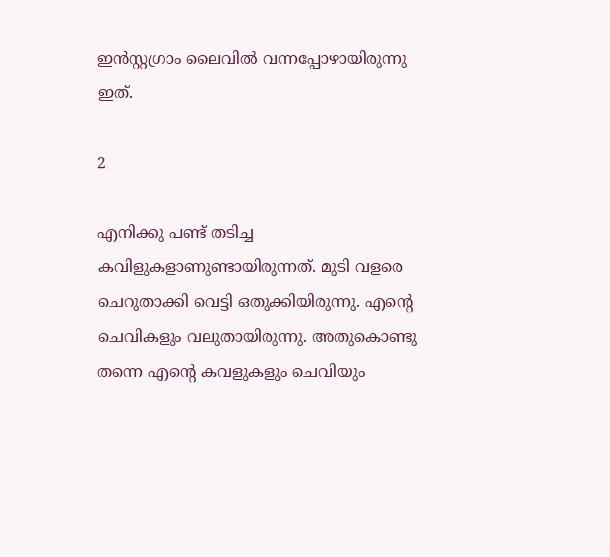ഇന്‍സ്റ്റഗ്രാം ലൈവില്‍ വന്നപ്പോഴായിരുന്നു ഇത്.

2

എനിക്കു പണ്ട് തടിച്ച കവിളുകളാണുണ്ടായിരുന്നത്. മുടി വളരെ ചെറുതാക്കി വെട്ടി ഒതുക്കിയിരുന്നു. എന്റെ ചെവികളും വലുതായിരുന്നു. അതുകൊണ്ടു തന്നെ എന്റെ കവളുകളും ചെവിയും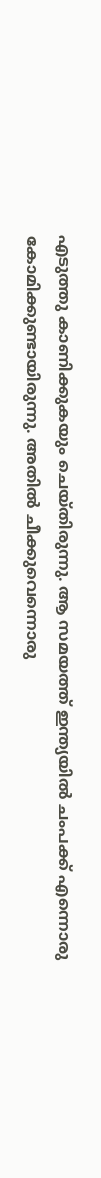എടുത്തു കാണിക്കുകയും ചെയ്തിരുന്നു. ആ സമയത്ത് ഇന്ത്യയില്‍ ചംപക്ക് എന്നൊരു കോമിക്കുണ്ടായിരുന്നു. അതില്‍ ചീക്കുവെന്നൊരു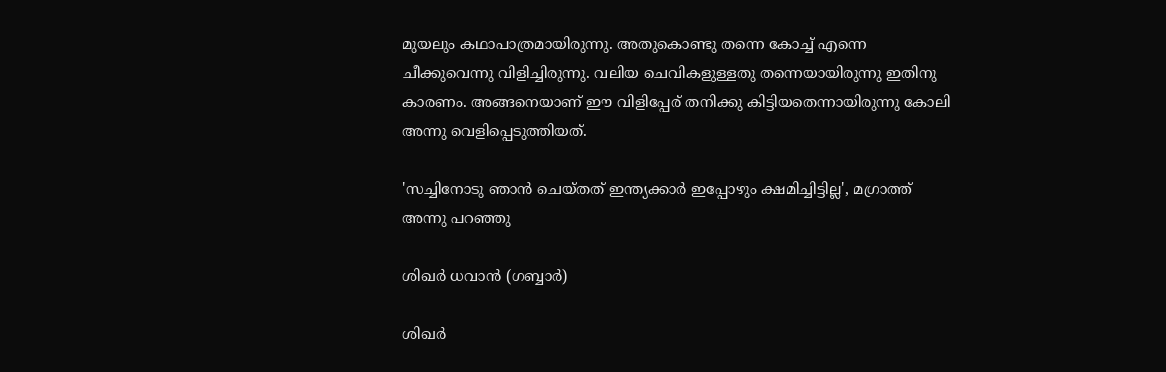മുയലും കഥാപാത്രമായിരുന്നു. അതുകൊണ്ടു തന്നെ കോച്ച് എന്നെ ചീക്കുവെന്നു വിളിച്ചിരുന്നു. വലിയ ചെവികളുള്ളതു തന്നെയായിരുന്നു ഇതിനു കാരണം. അങ്ങനെയാണ് ഈ വിളിപ്പേര് തനിക്കു കിട്ടിയതെന്നായിരുന്നു കോലി അന്നു വെളിപ്പെടുത്തിയത്.

'സച്ചിനോടു ഞാന്‍ ചെയ്തത് ഇന്ത്യക്കാര്‍ ഇപ്പോഴും ക്ഷമിച്ചിട്ടില്ല', മഗ്രാത്ത് അന്നു പറഞ്ഞു

ശിഖര്‍ ധവാന്‍ (ഗബ്ബാര്‍)

ശിഖര്‍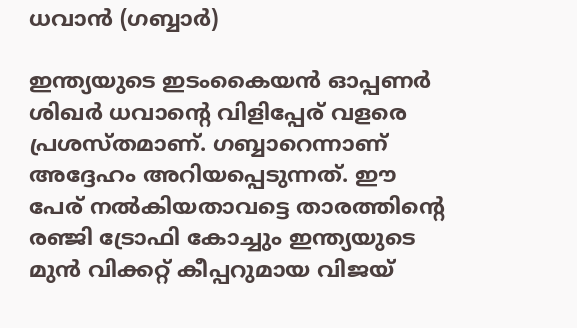ധവാന്‍ (ഗബ്ബാര്‍)

ഇന്ത്യയുടെ ഇടംകൈയന്‍ ഓപ്പണര്‍ ശിഖര്‍ ധവാന്റെ വിളിപ്പേര് വളരെ പ്രശസ്തമാണ്. ഗബ്ബാറെന്നാണ് അദ്ദേഹം അറിയപ്പെടുന്നത്. ഈ പേര് നല്‍കിയതാവട്ടെ താരത്തിന്റെ രഞ്ജി ട്രോഫി കോച്ചും ഇന്ത്യയുടെ മുന്‍ വിക്കറ്റ് കീപ്പറുമായ വിജയ്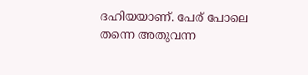ദഹിയയാണ്. പേര് പോലെ തന്നെ അതുവന്ന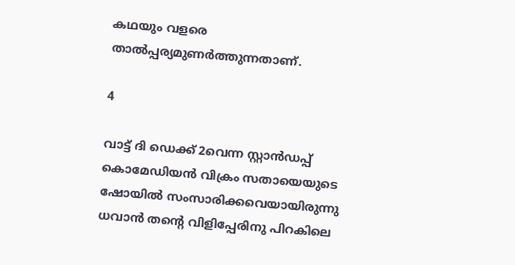കഥയും വളരെ താല്‍പ്പര്യമുണര്‍ത്തുന്നതാണ്.

4

വാട്ട് ദി ഡെക്ക് 2വെന്ന സ്റ്റാന്‍ഡപ്പ് കൊമേഡിയന്‍ വിക്രം സതായെയുടെ ഷോയില്‍ സംസാരിക്കവെയായിരുന്നു ധവാന്‍ തന്റെ വിളിപ്പേരിനു പിറകിലെ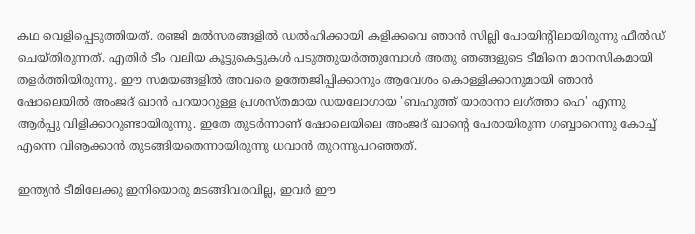കഥ വെളിപ്പെടുത്തിയത്. രഞ്ജി മല്‍സരങ്ങളില്‍ ഡല്‍ഹിക്കായി കളിക്കവെ ഞാന്‍ സില്ലി പോയിന്റിലായിരുന്നു ഫീല്‍ഡ് ചെയ്തിരുന്നത്. എതിര്‍ ടീം വലിയ കൂട്ടുകെട്ടുകള്‍ പടുത്തുയര്‍ത്തുമ്പോള്‍ അതു ഞങ്ങളുടെ ടീമിനെ മാനസികമായി തളര്‍ത്തിയിരുന്നു. ഈ സമയങ്ങളില്‍ അവരെ ഉത്തേജിപ്പിക്കാനും ആവേശം കൊള്ളിക്കാനുമായി ഞാന്‍ ഷോലെയില്‍ അംജദ് ഖാന്‍ പറയാറുള്ള പ്രശസ്തമായ ഡയലോഗായ 'ബഹുത്ത് യാരാനാ ലഗ്ത്താ ഹെ' എന്നു ആര്‍പ്പു വിളിക്കാറുണ്ടായിരുന്നു. ഇതേ തുടര്‍ന്നാണ് ഷോലെയിലെ അംജദ് ഖാന്റെ പേരായിരുന്ന ഗബ്ബാറെന്നു കോച്ച് എന്നെ വിൡക്കാന്‍ തുടങ്ങിയതെന്നായിരുന്നു ധവാന്‍ തുറന്നുപറഞ്ഞത്.

ഇന്ത്യന്‍ ടീമിലേക്കു ഇനിയൊരു മടങ്ങിവരവില്ല, ഇവര്‍ ഈ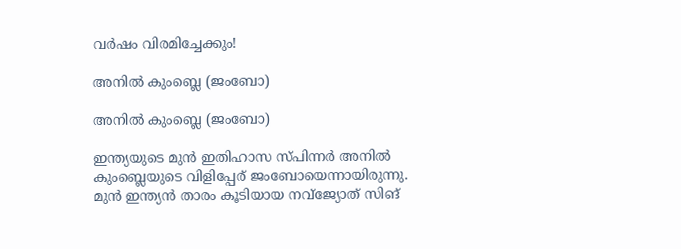വര്‍ഷം വിരമിച്ചേക്കും!

അനില്‍ കുംബ്ലെ (ജംബോ)

അനില്‍ കുംബ്ലെ (ജംബോ)

ഇന്ത്യയുടെ മുന്‍ ഇതിഹാസ സ്പിന്നര്‍ അനില്‍ കുംബ്ലെയുടെ വിളിപ്പേര് ജംബോയെന്നായിരുന്നു. മുന്‍ ഇന്ത്യന്‍ താരം കൂടിയായ നവ്‌ജ്യോത് സിങ്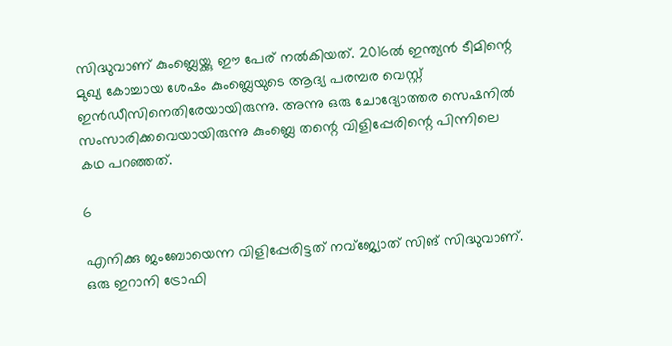സിദ്ധുവാണ് കുംബ്ലെയ്ക്കു ഈ പേര് നല്‍കിയത്. 2016ല്‍ ഇന്ത്യന്‍ ടീമിന്റെ മുഖ്യ കോച്ചായ ശേഷം കുംബ്ലെയുടെ ആദ്യ പരമ്പര വെസ്റ്റ് ഇന്‍ഡീസിനെതിരേയായിരുന്നു. അന്നു ഒരു ചോദ്യോത്തര സെഷനില്‍ സംസാരിക്കവെയായിരുന്നു കുംബ്ലെ തന്റെ വിളിപ്പേരിന്റെ പിന്നിലെ കഥ പറഞ്ഞത്.

6

എനിക്കു ജംബോയെന്ന വിളിപ്പേരിട്ടത് നവ്‌ജ്യോത് സിങ് സിദ്ധുവാണ്. ഒരു ഇറാനി ട്രോഫി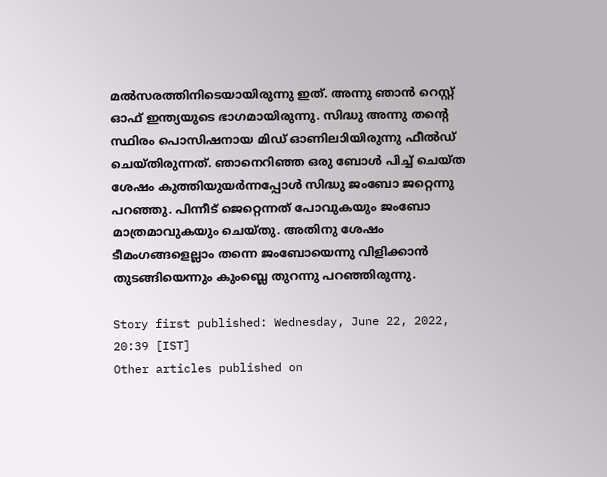മല്‍സരത്തിനിടെയായിരുന്നു ഇത്. അന്നു ഞാന്‍ റെസ്റ്റ് ഓഫ് ഇന്ത്യയുടെ ഭാഗമായിരുന്നു. സിദ്ധു അന്നു തന്റെ സ്ഥിരം പൊസിഷനായ മിഡ് ഓണിലാിയിരുന്നു ഫീല്‍ഡ് ചെയ്തിരുന്നത്. ഞാനെറിഞ്ഞ ഒരു ബോള്‍ പിച്ച് ചെയ്ത ശേഷം കുത്തിയുയര്‍ന്നപ്പോള്‍ സിദ്ധു ജംബോ ജറ്റെന്നു പറഞ്ഞു. പിന്നീട് ജെറ്റെന്നത് പോവുകയും ജംബോ മാത്രമാവുകയും ചെയ്തു. അതിനു ശേഷം ടീമംഗങ്ങളെല്ലാം തന്നെ ജംബോയെന്നു വിളിക്കാന്‍ തുടങ്ങിയെന്നും കുംബ്ലെ തുറന്നു പറഞ്ഞിരുന്നു.

Story first published: Wednesday, June 22, 2022, 20:39 [IST]
Other articles published on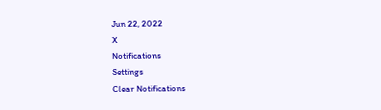Jun 22, 2022
X
Notifications
Settings
Clear Notifications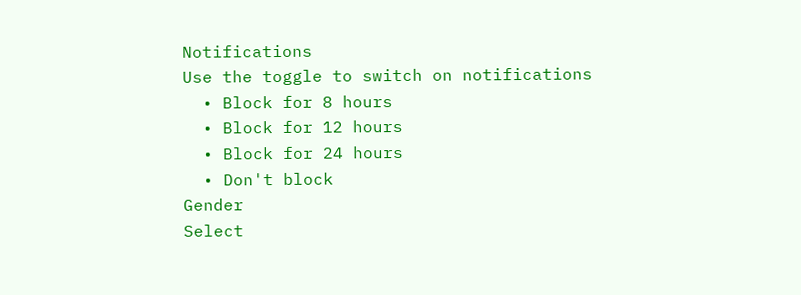Notifications
Use the toggle to switch on notifications
  • Block for 8 hours
  • Block for 12 hours
  • Block for 24 hours
  • Don't block
Gender
Select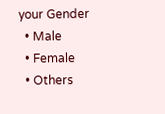your Gender
  • Male
  • Female
  • Others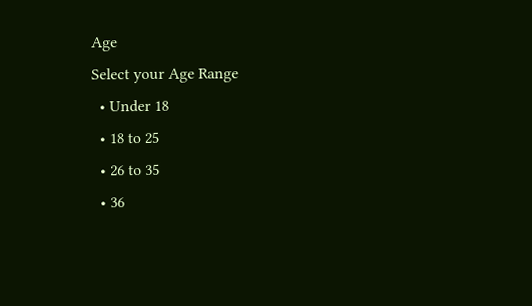Age
Select your Age Range
  • Under 18
  • 18 to 25
  • 26 to 35
  • 36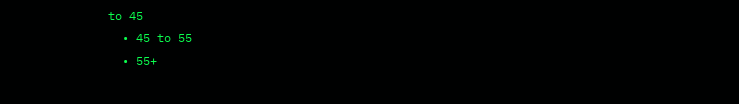to 45
  • 45 to 55
  • 55+